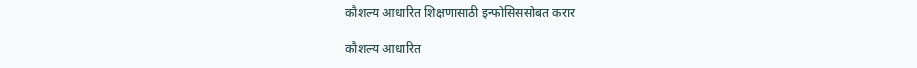कौशल्य आधारित शिक्षणासाठी इन्फोसिससोबत करार

कौशल्य आधारित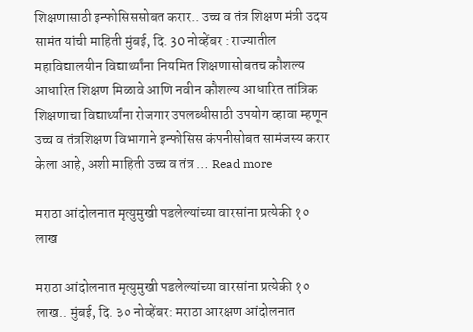शिक्षणासाठी इन्फोसिससोबत करार.. उच्च व तंत्र शिक्षण मंत्री उदय सामंत यांची माहिती मुंबई, दि. 30 नोव्हेंबर : राज्यातील महाविद्यालयीन विद्यार्थ्यांना नियमित शिक्षणासोबतच कौशल्य आधारित शिक्षण मिळावे आणि नवीन कौशल्य आधारित तांत्रिक शिक्षणाचा विद्यार्थ्यांना रोजगार उपलब्धीसाठी उपयोग व्हावा म्हणून उच्च व तंत्रशिक्षण विभागाने इन्फोसिस कंपनीसोबत सामंजस्य करार केला आहे, अशी माहिती उच्च व तंत्र … Read more

मराठा आंदोलनात मृत्युमुखी पडलेल्यांच्या वारसांना प्रत्येकी १० लाख

मराठा आंदोलनात मृत्युमुखी पडलेल्यांच्या वारसांना प्रत्येकी १० लाख.. मुंबई, दि. ३० नोव्हेंबर: मराठा आरक्षण आंदोलनात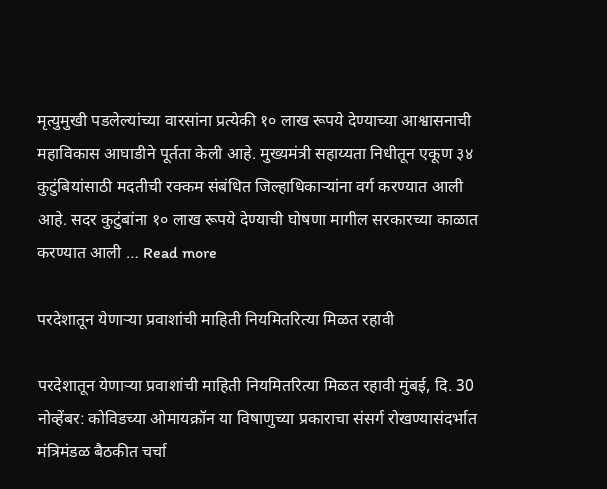मृत्युमुखी पडलेल्यांच्या वारसांना प्रत्येकी १० लाख रूपये देण्याच्या आश्वासनाची महाविकास आघाडीने पूर्तता केली आहे. मुख्यमंत्री सहाय्यता निधीतून एकूण ३४ कुटुंबियांसाठी मदतीची रक्कम संबंधित जिल्हाधिकाऱ्यांना वर्ग करण्यात आली आहे. सदर कुटुंबांना १० लाख रूपये देण्याची घोषणा मागील सरकारच्या काळात करण्यात आली … Read more

परदेशातून येणाऱ्या प्रवाशांची माहिती नियमितरित्या मिळत रहावी

परदेशातून येणाऱ्या प्रवाशांची माहिती नियमितरित्या मिळत रहावी मुंबई, दि. 30 नोव्हेंबर: कोविडच्या ओमायक्रॉन या विषाणुच्या प्रकाराचा संसर्ग रोखण्यासंदर्भात मंत्रिमंडळ बैठकीत चर्चा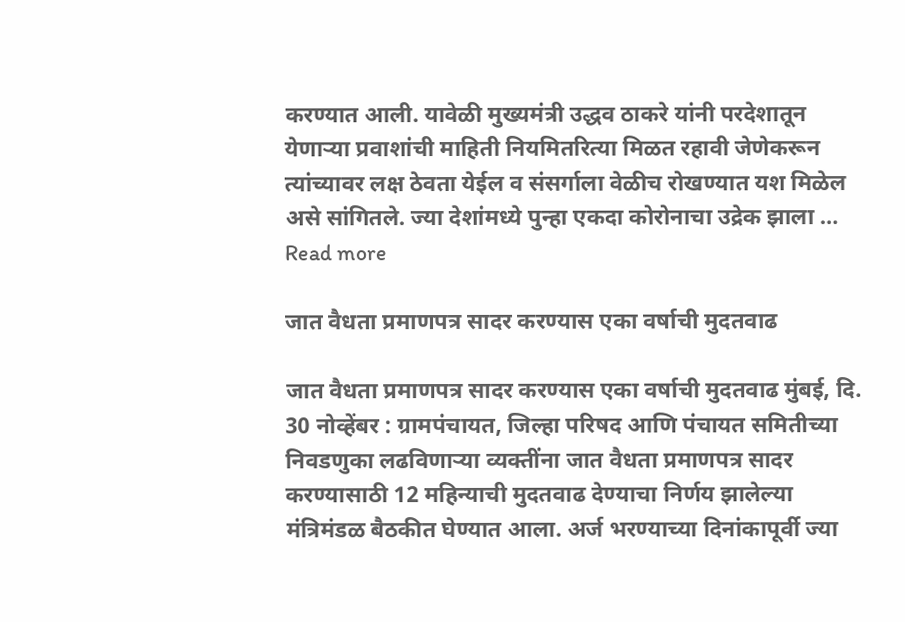करण्यात आली. यावेळी मुख्यमंत्री उद्धव ठाकरे यांनी परदेशातून येणाऱ्या प्रवाशांची माहिती नियमितरित्या मिळत रहावी जेणेकरून त्यांच्यावर लक्ष ठेवता येईल व संसर्गाला वेळीच रोखण्यात यश मिळेल असे सांगितले. ज्या देशांमध्ये पुन्हा एकदा कोरोनाचा उद्रेक झाला … Read more

जात वैधता प्रमाणपत्र सादर करण्यास एका वर्षाची मुदतवाढ

जात वैधता प्रमाणपत्र सादर करण्यास एका वर्षाची मुदतवाढ मुंबई, दि. 30 नोव्हेंबर : ग्रामपंचायत, जिल्हा परिषद आणि पंचायत समितीच्या निवडणुका लढविणाऱ्या व्यक्तींना जात वैधता प्रमाणपत्र सादर करण्यासाठी 12 महिन्याची मुदतवाढ देण्याचा निर्णय झालेल्या मंत्रिमंडळ बैठकीत घेण्यात आला. अर्ज भरण्याच्या दिनांकापूर्वी ज्या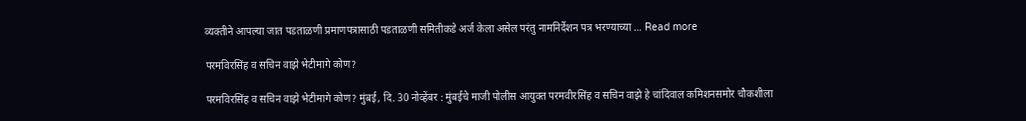व्यक्तीने आपल्या जात पडताळणी प्रमाणपत्रासाठी पडताळणी समितीकडे अर्ज केला असेल परंतु नामनिर्देशन पत्र भरण्याच्या … Read more

परमविरसिंह व सचिन वाझे भेटीमागे कोण?

परमविरसिंह व सचिन वाझे भेटीमागे कोण? मुंबई, दि. 30 नोव्हेंबर : मुंबईचे माजी पोलीस आयुक्त परमवीरसिंह व सचिन वाझे हे चांदिवाल कमिशनसमोर चौकशीला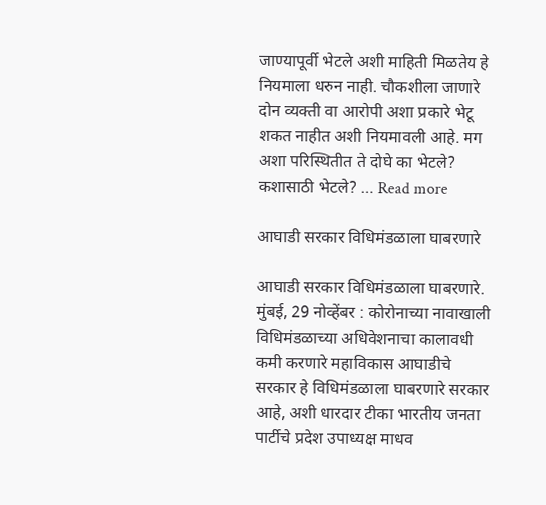जाण्यापूर्वी भेटले अशी माहिती मिळतेय हे नियमाला धरुन नाही. चौकशीला जाणारे दोन व्यक्ती वा आरोपी अशा प्रकारे भेटू शकत नाहीत अशी नियमावली आहे. मग अशा परिस्थितीत ते दोघे का भेटले? कशासाठी भेटले? … Read more

आघाडी सरकार विधिमंडळाला घाबरणारे

आघाडी सरकार विधिमंडळाला घाबरणारे. मुंबई, 29 नोव्हेंबर : कोरोनाच्या नावाखाली विधिमंडळाच्या अधिवेशनाचा कालावधी कमी करणारे महाविकास आघाडीचे सरकार हे विधिमंडळाला घाबरणारे सरकार आहे, अशी धारदार टीका भारतीय जनता पार्टीचे प्रदेश उपाध्यक्ष माधव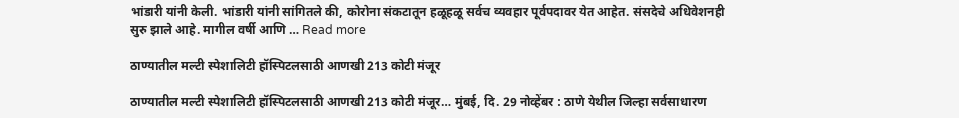भांडारी यांनी केली. भांडारी यांनी सांगितले की, कोरोना संकटातून हळूहळू सर्वच व्यवहार पूर्वपदावर येत आहेत. संसदेचे अधिवेशनही सुरु झाले आहे. मागील वर्षी आणि … Read more

ठाण्यातील मल्टी स्पेशालिटी हॉस्पिटलसाठी आणखी 213 कोटी मंजूर

ठाण्यातील मल्टी स्पेशालिटी हॉस्पिटलसाठी आणखी 213 कोटी मंजूर… मुंबई, दि. 29 नोव्हेंबर : ठाणे येथील जिल्हा सर्वसाधारण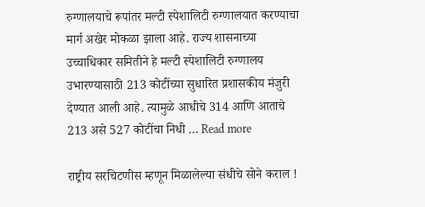रुग्णालयाचे रूपांतर मल्टी स्पेशालिटी रुग्णालयात करण्याचा मार्ग अखेर मोकळा झाला आहे. राज्य शासनाच्या उच्चाधिकार समितीने हे मल्टी स्पेशालिटी रुग्णालय उभारण्यासाठी 213 कोटींच्या सुधारित प्रशासकीय मंजुरी देण्यात आली आहे. त्यामुळे आधीचे 314 आणि आताचे 213 असे 527 कोटींचा निधी … Read more

राष्ट्रीय सरचिटणीस म्हणून मिळालेल्या संधीचे सोने कराल !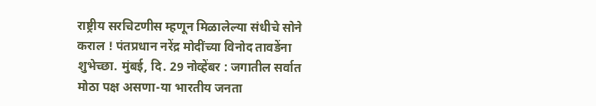राष्ट्रीय सरचिटणीस म्हणून मिळालेल्या संधीचे सोने कराल ! पंतप्रधान नरेंद्र मोदींच्या विनोद तावडेंना शुभेच्छा. मुंबई, दि. 29 नोव्हेंबर : जगातील सर्वात मोठा पक्ष असणा-या भारतीय जनता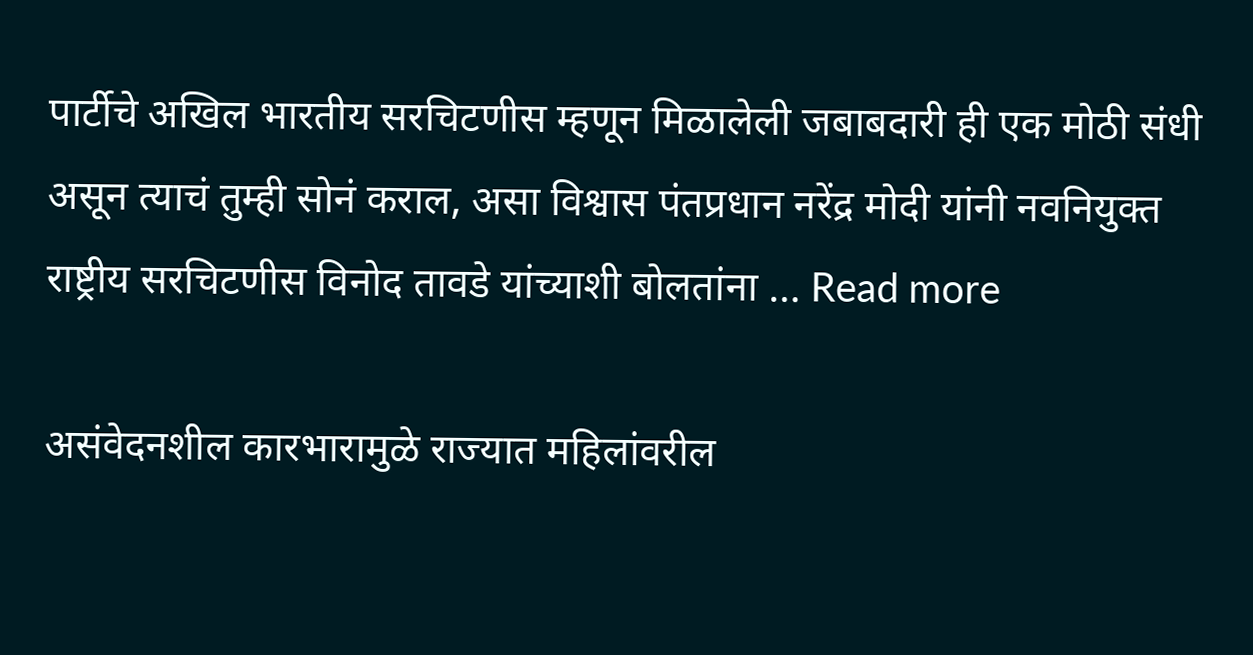पार्टीचे अखिल भारतीय सरचिटणीस म्हणून मिळालेली जबाबदारी ही एक मोठी संधी असून त्याचं तुम्ही सोनं कराल, असा विश्वास पंतप्रधान नरेंद्र मोदी यांनी नवनियुक्त राष्ट्रीय सरचिटणीस विनोद तावडे यांच्याशी बोलतांना … Read more

असंवेदनशील कारभारामुळे राज्यात महिलांवरील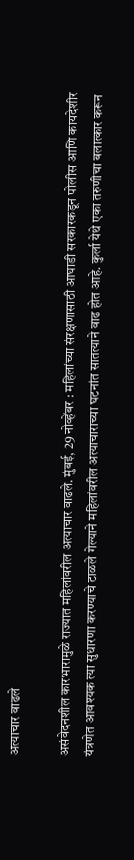अत्याचार वाढले

असंवेदनशील कारभारामुळे राज्यात महिलांवरील अत्याचार वाढले. मुंबई, 29 नोव्हेंबर : महिलांच्या संरक्षणासाठी आघाडी सरकारकडून पोलीस आणि कायदेशीर यंत्रणेत आवश्यक त्या सुधारणा करण्याचे टाळले गेल्याने महिलांवरील अत्याचाराच्या घटनांत सातत्याने वाढ होत आहे. कुर्ला येथे एका तरुणीचा बलात्कार करून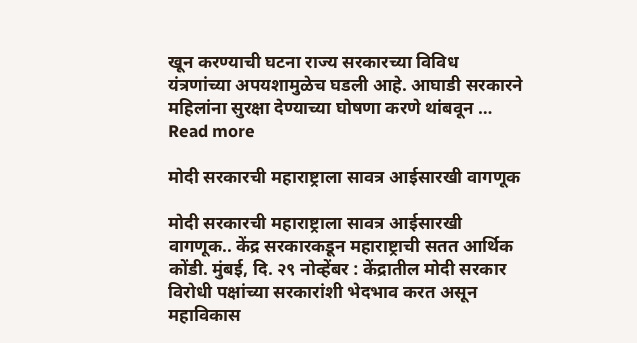खून करण्याची घटना राज्य सरकारच्या विविध यंत्रणांच्या अपयशामुळेच घडली आहे. आघाडी सरकारने महिलांना सुरक्षा देण्याच्या घोषणा करणे थांबवून … Read more

मोदी सरकारची महाराष्ट्राला सावत्र आईसारखी वागणूक

मोदी सरकारची महाराष्ट्राला सावत्र आईसारखी वागणूक.. केंद्र सरकारकडून महाराष्ट्राची सतत आर्थिक कोंडी. मुंबई, दि. २९ नोव्हेंबर : केंद्रातील मोदी सरकार विरोधी पक्षांच्या सरकारांशी भेदभाव करत असून महाविकास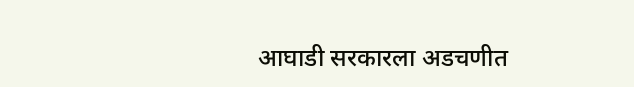आघाडी सरकारला अडचणीत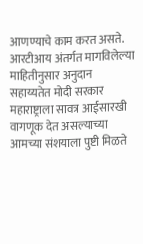आणण्याचे काम करत असते. आरटीआय अंतर्गत मागविलेल्या माहितीनुसार अनुदान सहाय्यतेत मोदी सरकार महाराष्ट्राला सावत्र आईसारखी वागणूक देत असल्याच्या आमच्या संशयाला पुष्टी मिळते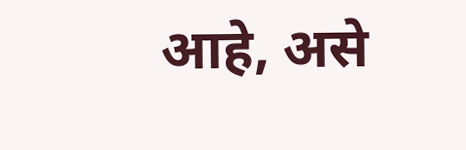आहे, असे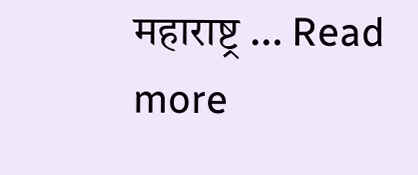महाराष्ट्र … Read more